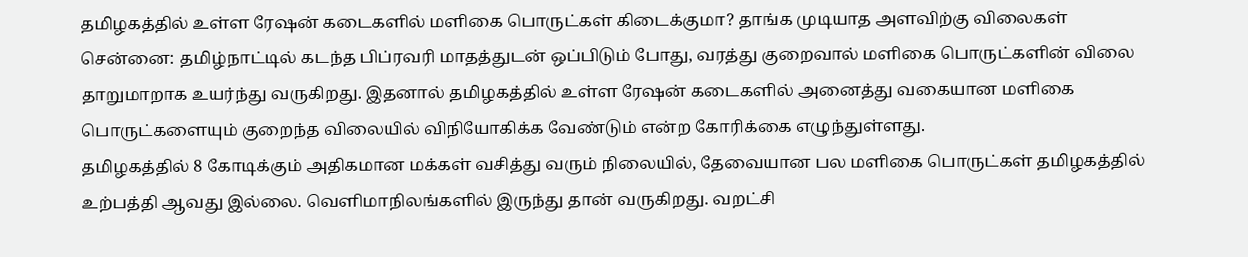தமிழகத்தில் உள்ள ரேஷன் கடைகளில் மளிகை பொருட்கள் கிடைக்குமா? தாங்க முடியாத அளவிற்கு விலைகள்
சென்னை: தமிழ்நாட்டில் கடந்த பிப்ரவரி மாதத்துடன் ஒப்பிடும் போது, வரத்து குறைவால் மளிகை பொருட்களின் விலை தாறுமாறாக உயர்ந்து வருகிறது. இதனால் தமிழகத்தில் உள்ள ரேஷன் கடைகளில் அனைத்து வகையான மளிகை பொருட்களையும் குறைந்த விலையில் விநியோகிக்க வேண்டும் என்ற கோரிக்கை எழுந்துள்ளது.
தமிழகத்தில் 8 கோடிக்கும் அதிகமான மக்கள் வசித்து வரும் நிலையில், தேவையான பல மளிகை பொருட்கள் தமிழகத்தில் உற்பத்தி ஆவது இல்லை. வெளிமாநிலங்களில் இருந்து தான் வருகிறது. வறட்சி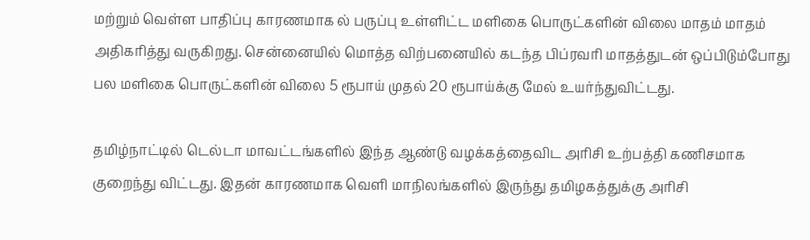மற்றும் வெள்ள பாதிப்பு காரணமாக ல் பருப்பு உள்ளிட்ட மளிகை பொருட்களின் விலை மாதம் மாதம் அதிகரித்து வருகிறது. சென்னையில் மொத்த விற்பனையில் கடந்த பிப்ரவரி மாதத்துடன் ஒப்பிடும்போது பல மளிகை பொருட்களின் விலை 5 ரூபாய் முதல் 20 ரூபாய்க்கு மேல் உயர்ந்துவிட்டது.

தமிழ்நாட்டில் டெல்டா மாவட்டங்களில் இந்த ஆண்டு வழக்கத்தைவிட அரிசி உற்பத்தி கணிசமாக குறைந்து விட்டது. இதன் காரணமாக வெளி மாநிலங்களில் இருந்து தமிழகத்துக்கு அரிசி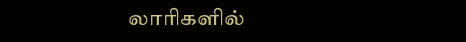லாரிகளில்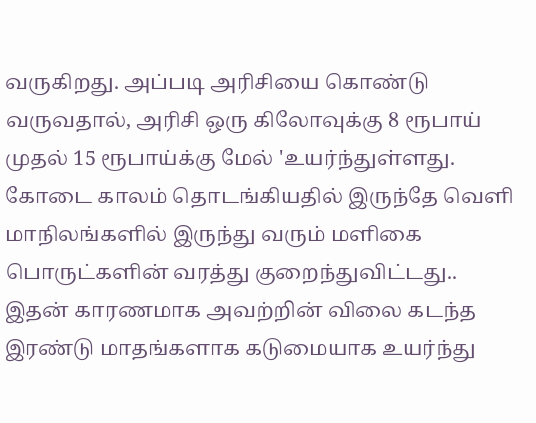வருகிறது. அப்படி அரிசியை கொண்டு வருவதால், அரிசி ஒரு கிலோவுக்கு 8 ரூபாய் முதல் 15 ரூபாய்க்கு மேல் 'உயர்ந்துள்ளது.
கோடை காலம் தொடங்கியதில் இருந்தே வெளி மாநிலங்களில் இருந்து வரும் மளிகை பொருட்களின் வரத்து குறைந்துவிட்டது.. இதன் காரணமாக அவற்றின் விலை கடந்த இரண்டு மாதங்களாக கடுமையாக உயர்ந்து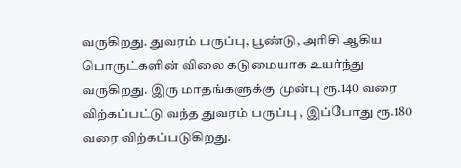வருகிறது. துவரம் பருப்பு, பூண்டு, அரிசி ஆகிய பொருட்களின் விலை கடுமையாக உயர்ந்து வருகிறது. இரு மாதங்களுக்கு முன்பு ரூ.140 வரை விற்கப்பட்டு வந்த துவரம் பருப்பு , இப்போது ரூ.180 வரை விற்கப்படுகிறது.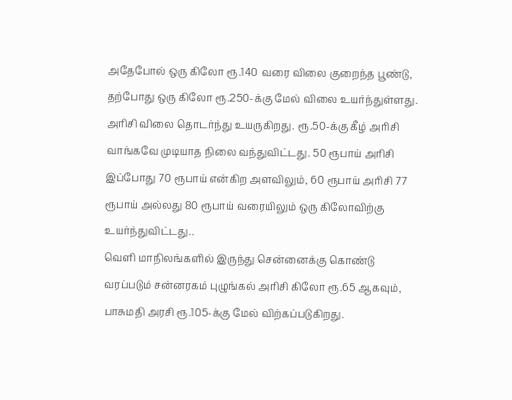அதேபோல் ஒரு கிலோ ரூ.140 வரை விலை குறைந்த பூண்டு, தற்போது ஒரு கிலோ ரூ.250-க்கு மேல் விலை உயர்ந்துள்ளது. அரிசி விலை தொடர்ந்து உயருகிறது. ரூ.50-க்கு கீழ் அரிசி வாங்கவே முடியாத நிலை வந்துவிட்டது. 50 ரூபாய் அரிசி இப்போது 70 ரூபாய் என்கிற அளவிலும், 60 ரூபாய் அரிசி 77 ரூபாய் அல்லது 80 ரூபாய் வரையிலும் ஒரு கிலோவிற்கு உயர்ந்துவிட்டது..
வெளி மாநிலங்களில் இருந்து சென்னைக்கு கொண்டு வரப்படும் சன்னரகம் புழுங்கல் அரிசி கிலோ ரூ.65 ஆகவும், பாசுமதி அரசி ரூ.105-க்கு மேல் விற்கப்படுகிறது.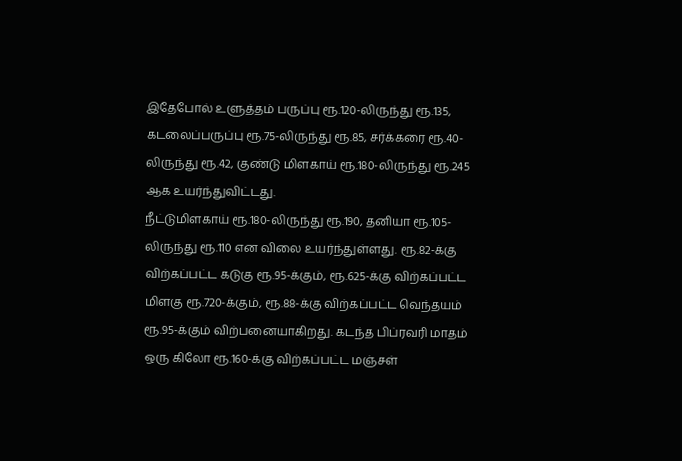இதேபோல் உளுத்தம் பருப்பு ரூ.120-லிருந்து ரூ.135, கடலைப்பருப்பு ரூ.75-லிருந்து ரூ.85, சர்க்கரை ரூ.40-லிருந்து ரூ.42, குண்டு மிளகாய் ரூ.180-லிருந்து ரூ.245 ஆக உயர்ந்துவிட்டது.
நீட்டுமிளகாய் ரூ.180-லிருந்து ரூ.190, தனியா ரூ.105-லிருந்து ரூ.110 என விலை உயர்ந்துள்ளது. ரூ.82-க்கு விற்கப்பட்ட கடுகு ரூ.95-க்கும், ரூ.625-க்கு விற்கப்பட்ட மிளகு ரூ.720-க்கும், ரூ.88-க்கு விற்கப்பட்ட வெந்தயம் ரூ.95-க்கும் விற்பனையாகிறது. கடந்த பிப்ரவரி மாதம் ஒரு கிலோ ரூ.160-க்கு விற்கப்பட்ட மஞ்சள்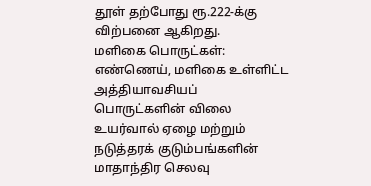தூள் தற்போது ரூ.222-க்கு விற்பனை ஆகிறது.
மளிகை பொருட்கள்: எண்ணெய், மளிகை உள்ளிட்ட அத்தியாவசியப் பொருட்களின் விலை உயர்வால் ஏழை மற்றும் நடுத்தரக் குடும்பங்களின் மாதாந்திர செலவு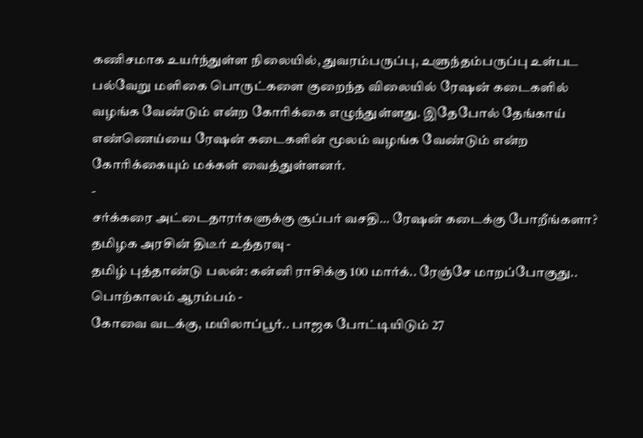கணிசமாக உயர்ந்துள்ள நிலையில், துவரம்பருப்பு, உளுந்தம்பருப்பு உள்பட பல்வேறு மளிகை பொருட்களை குறைந்த விலையில் ரேஷன் கடைகளில் வழங்க வேண்டும் என்ற கோரிக்கை எழுந்துள்ளது. இதேபோல் தேங்காய் எண்ணெய்யை ரேஷன் கடைகளின் மூலம் வழங்க வேண்டும் என்ற கோரிக்கையும் மக்கள் வைத்துள்ளனர்.
-
சர்க்கரை அட்டைதாரர்களுக்கு சூப்பர் வசதி… ரேஷன் கடைக்கு போறீங்களா? தமிழக அரசின் திடீர் உத்தரவு -
தமிழ் புத்தாண்டு பலன்: கன்னி ராசிக்கு 100 மார்க்.. ரேஞ்சே மாறப்போகுது.. பொற்காலம் ஆரம்பம் -
கோவை வடக்கு, மயிலாப்பூர்.. பாஜக போட்டியிடும் 27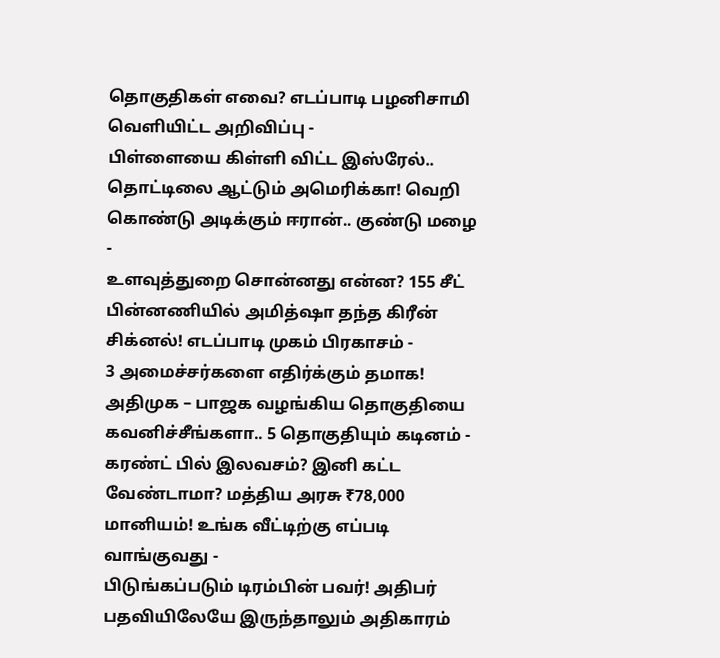தொகுதிகள் எவை? எடப்பாடி பழனிசாமி வெளியிட்ட அறிவிப்பு -
பிள்ளையை கிள்ளி விட்ட இஸ்ரேல்.. தொட்டிலை ஆட்டும் அமெரிக்கா! வெறி கொண்டு அடிக்கும் ஈரான்.. குண்டு மழை -
உளவுத்துறை சொன்னது என்ன? 155 சீட் பின்னணியில் அமித்ஷா தந்த கிரீன் சிக்னல்! எடப்பாடி முகம் பிரகாசம் -
3 அமைச்சர்களை எதிர்க்கும் தமாக! அதிமுக – பாஜக வழங்கிய தொகுதியை கவனிச்சீங்களா.. 5 தொகுதியும் கடினம் -
கரண்ட் பில் இலவசம்? இனி கட்ட வேண்டாமா? மத்திய அரசு ₹78,000 மானியம்! உங்க வீட்டிற்கு எப்படி வாங்குவது -
பிடுங்கப்படும் டிரம்பின் பவர்! அதிபர் பதவியிலேயே இருந்தாலும் அதிகாரம்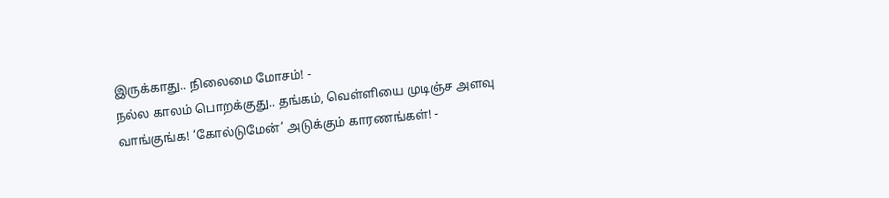இருக்காது.. நிலைமை மோசம்! -
நல்ல காலம் பொறக்குது.. தங்கம், வெள்ளியை முடிஞ்ச அளவு வாங்குங்க! ‘கோல்டுமேன்’ அடுக்கும் காரணங்கள்! -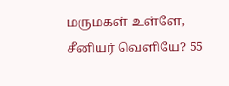மருமகள் உள்ளே, சீனியர் வெளியே? 55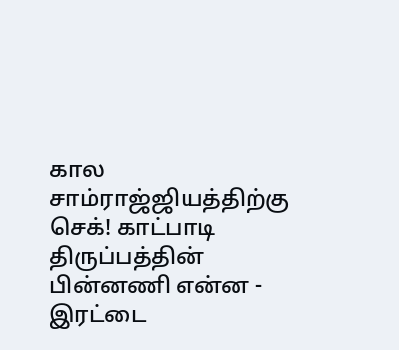கால சாம்ராஜ்ஜியத்திற்கு செக்! காட்பாடி திருப்பத்தின் பின்னணி என்ன -
இரட்டை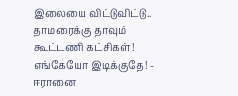இலையை விட்டுவிட்டு.. தாமரைக்கு தாவும் கூட்டணி கட்சிகள்! எங்கேயோ இடிக்குதே! -
ஈரானை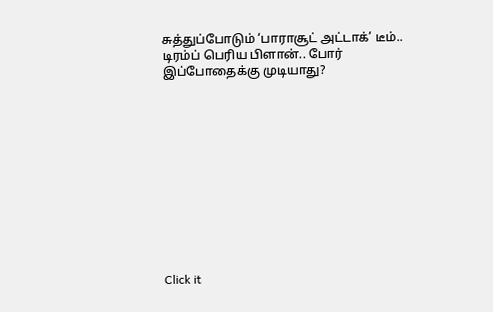சுத்துப்போடும் ‘பாராசூட் அட்டாக்’ டீம்.. டிரம்ப் பெரிய பிளான்.. போர் இப்போதைக்கு முடியாது?












Click it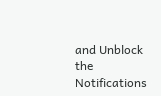and Unblock the Notifications